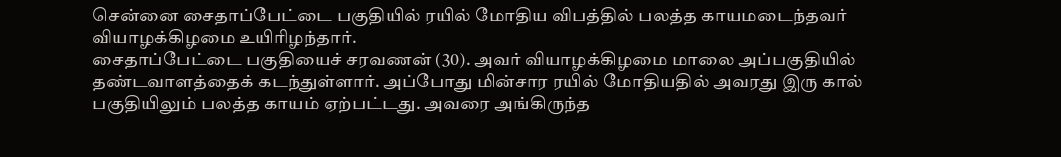சென்னை சைதாப்பேட்டை பகுதியில் ரயில் மோதிய விபத்தில் பலத்த காயமடைந்தவர் வியாழக்கிழமை உயிரிழந்தார்.
சைதாப்பேட்டை பகுதியைச் சரவணன் (30). அவர் வியாழக்கிழமை மாலை அப்பகுதியில் தண்டவாளத்தைக் கடந்துள்ளார். அப்போது மின்சார ரயில் மோதியதில் அவரது இரு கால் பகுதியிலும் பலத்த காயம் ஏற்பட்டது. அவரை அங்கிருந்த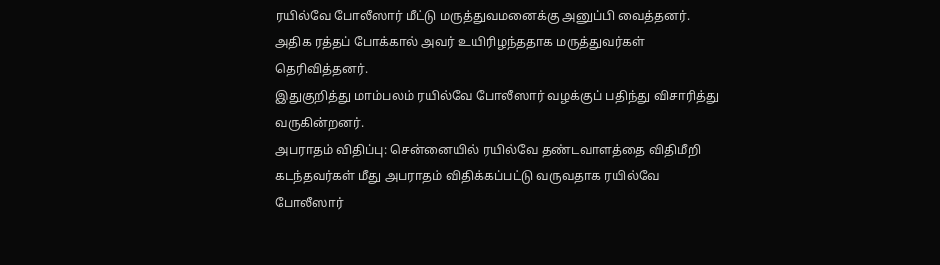ரயில்வே போலீஸார் மீட்டு மருத்துவமனைக்கு அனுப்பி வைத்தனர். அதிக ரத்தப் போக்கால் அவர் உயிரிழந்ததாக மருத்துவர்கள் தெரிவித்தனர்.
இதுகுறித்து மாம்பலம் ரயில்வே போலீஸார் வழக்குப் பதிந்து விசாரித்து வருகின்றனர்.
அபராதம் விதிப்பு: சென்னையில் ரயில்வே தண்டவாளத்தை விதிமீறி கடந்தவர்கள் மீது அபராதம் விதிக்கப்பட்டு வருவதாக ரயில்வே போலீஸார்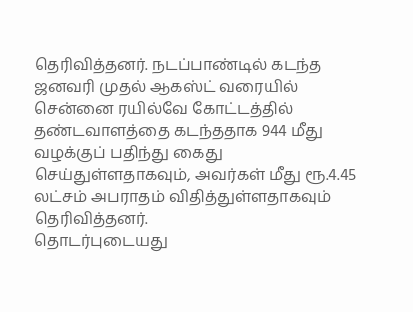தெரிவித்தனர். நடப்பாண்டில் கடந்த ஜனவரி முதல் ஆகஸ்ட் வரையில் சென்னை ரயில்வே கோட்டத்தில் தண்டவாளத்தை கடந்ததாக 944 மீது வழக்குப் பதிந்து கைது செய்துள்ளதாகவும், அவர்கள் மீது ரூ.4.45 லட்சம் அபராதம் விதித்துள்ளதாகவும் தெரிவித்தனர்.
தொடர்புடையது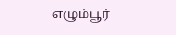எழும்பூர்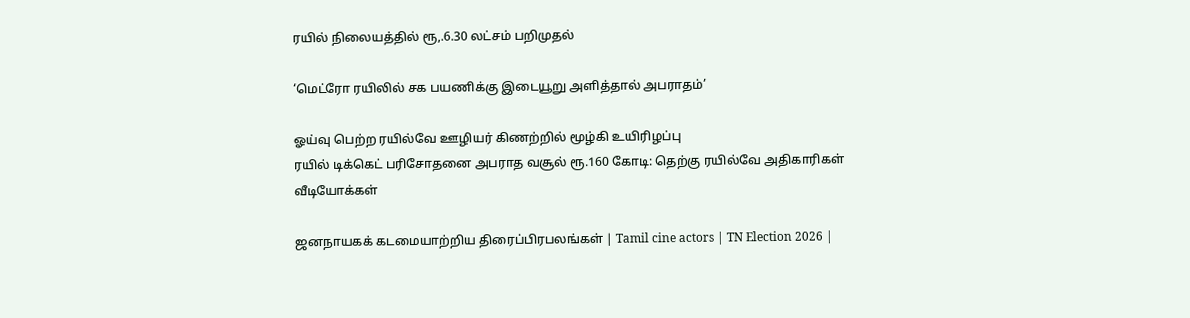ரயில் நிலையத்தில் ரூ,.6.30 லட்சம் பறிமுதல்

‘மெட்ரோ ரயிலில் சக பயணிக்கு இடையூறு அளித்தால் அபராதம்’

ஓய்வு பெற்ற ரயில்வே ஊழியர் கிணற்றில் மூழ்கி உயிரிழப்பு
ரயில் டிக்கெட் பரிசோதனை அபராத வசூல் ரூ.160 கோடி: தெற்கு ரயில்வே அதிகாரிகள்
வீடியோக்கள்

ஜனநாயகக் கடமையாற்றிய திரைப்பிரபலங்கள் | Tamil cine actors | TN Election 2026 |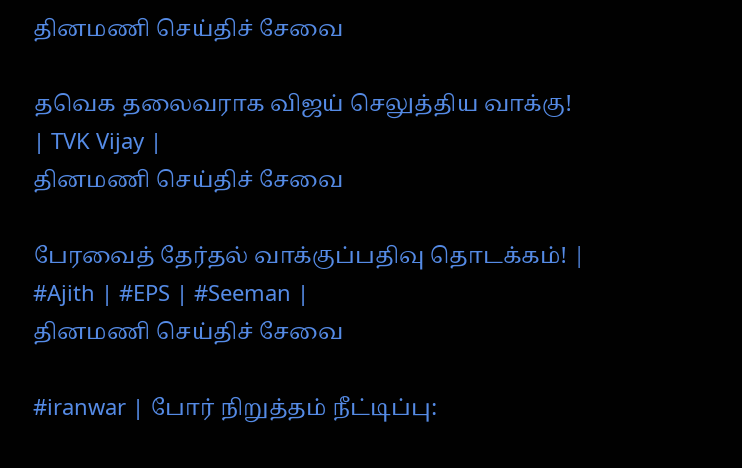தினமணி செய்திச் சேவை

தவெக தலைவராக விஜய் செலுத்திய வாக்கு! | TVK Vijay |
தினமணி செய்திச் சேவை

பேரவைத் தேர்தல் வாக்குப்பதிவு தொடக்கம்! | #Ajith | #EPS | #Seeman |
தினமணி செய்திச் சேவை

#iranwar | போர் நிறுத்தம் நீட்டிப்பு: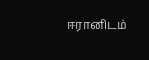ஈரானிடம்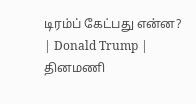டிரம்ப் கேட்பது என்ன? | Donald Trump |
தினமணி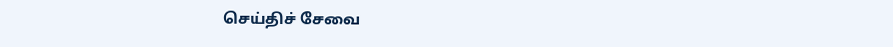செய்திச் சேவை